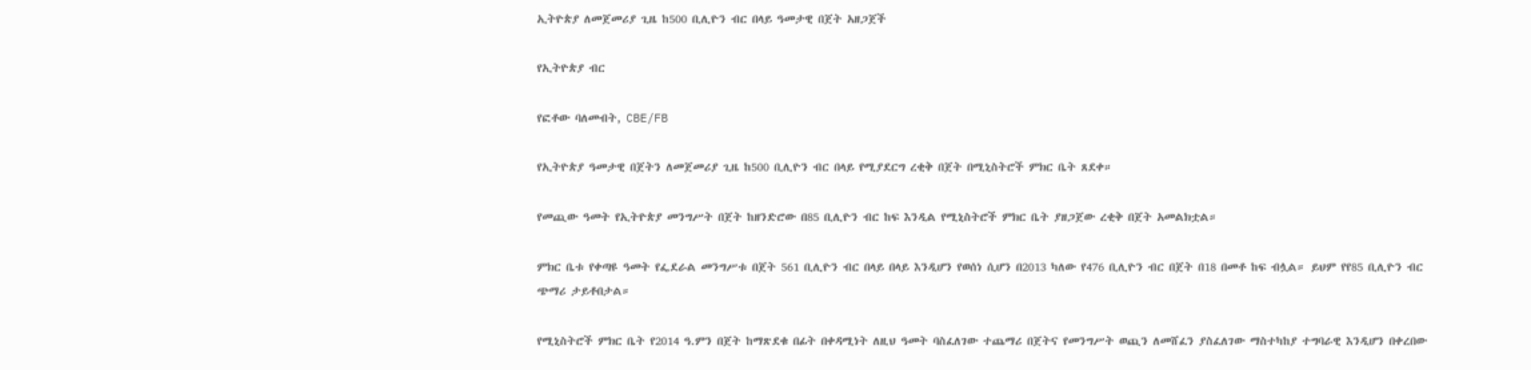ኢትዮጵያ ለመጀመሪያ ጊዜ ከ500 ቢሊዮን ብር በላይ ዓመታዊ በጀት አዘጋጀች

የኢትዮጵያ ብር

የፎቶው ባለመብት, CBE/FB

የኢትዮጵያ ዓመታዊ በጀትን ለመጀመሪያ ጊዜ ከ500 ቢሊዮን ብር በላይ የሚያደርግ ረቂቅ በጀት በሚኒስትሮች ምክር ቤት ጸደቀ።

የመጪው ዓመት የኢትዮጵያ መንግሥት በጀት ከዘንድሮው በ85 ቢሊዮን ብር ከፍ እንዲል የሚኒስትሮች ምክር ቤት ያዘጋጀው ረቂቅ በጀት አመልክቷል።

ምክር ቤቱ የቀጣዩ ዓመት የፌደራል መንግሥቱ በጀት 561 ቢሊዮን ብር በላይ በላይ እንዲሆን የወሰነ ሲሆን በ2013 ካለው የ476 ቢሊዮን ብር በጀት በ18 በመቶ ከፍ ብሏል። ይህም የየ85 ቢሊዮን ብር ጭማሪ ታይቶበታል።

የሚኒስትሮች ምክር ቤት የ2014 ዓ.ምን በጀት ከማጽደቁ በፊት በቀዳሚነት ለዚህ ዓመት ባስፈለገው ተጨማሪ በጀትና የመንግሥት ወጪን ለመሸፈን ያስፈለገው ማስተካከያ ተግባራዊ እንዲሆን በቀረበው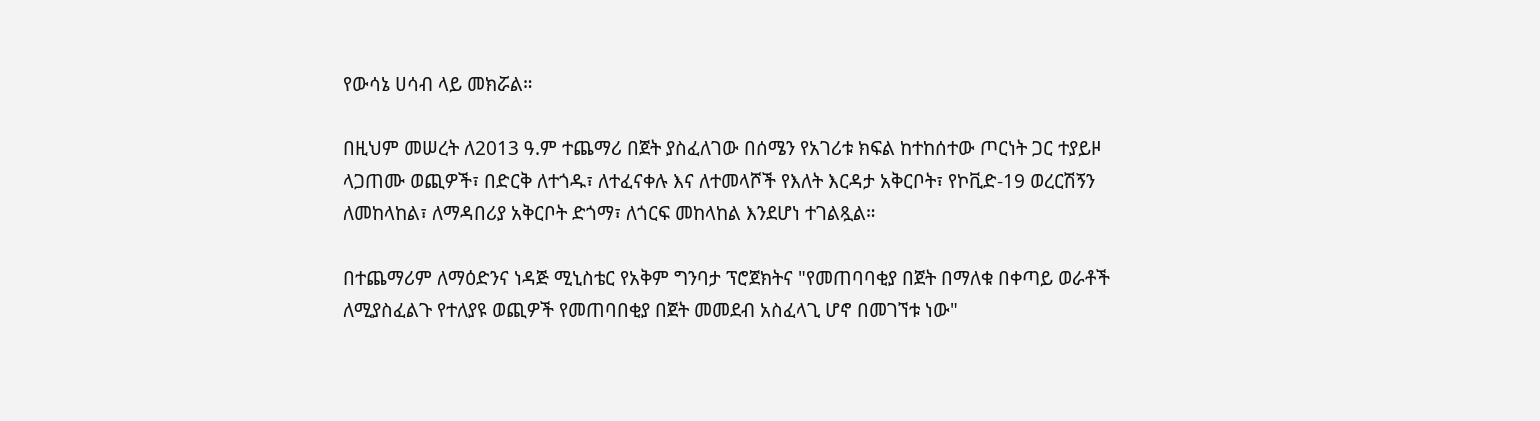የውሳኔ ሀሳብ ላይ መክሯል።

በዚህም መሠረት ለ2013 ዓ.ም ተጨማሪ በጀት ያስፈለገው በሰሜን የአገሪቱ ክፍል ከተከሰተው ጦርነት ጋር ተያይዞ ላጋጠሙ ወጪዎች፣ በድርቅ ለተጎዱ፣ ለተፈናቀሉ እና ለተመላሾች የእለት እርዳታ አቅርቦት፣ የኮቪድ-19 ወረርሽኝን ለመከላከል፣ ለማዳበሪያ አቅርቦት ድጎማ፣ ለጎርፍ መከላከል እንደሆነ ተገልጿል።

በተጨማሪም ለማዕድንና ነዳጅ ሚኒስቴር የአቅም ግንባታ ፕሮጀክትና "የመጠባባቂያ በጀት በማለቁ በቀጣይ ወራቶች ለሚያስፈልጉ የተለያዩ ወጪዎች የመጠባበቂያ በጀት መመደብ አስፈላጊ ሆኖ በመገኘቱ ነው"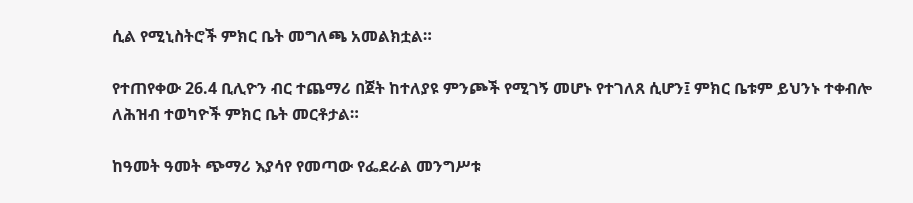ሲል የሚኒስትሮች ምክር ቤት መግለጫ አመልክቷል።

የተጠየቀው 26.4 ቢሊዮን ብር ተጨማሪ በጀት ከተለያዩ ምንጮች የሚገኝ መሆኑ የተገለጸ ሲሆን፤ ምክር ቤቱም ይህንኑ ተቀብሎ ለሕዝብ ተወካዮች ምክር ቤት መርቶታል።

ከዓመት ዓመት ጭማሪ እያሳየ የመጣው የፌደራል መንግሥቱ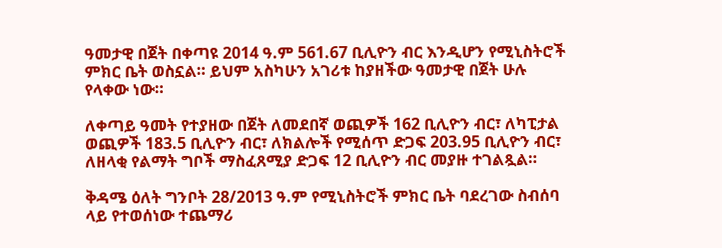ዓመታዊ በጀት በቀጣዩ 2014 ዓ.ም 561.67 ቢሊዮን ብር እንዲሆን የሚኒስትሮች ምክር ቤት ወስኗል። ይህም አስካሁን አገሪቱ ከያዘችው ዓመታዊ በጀት ሁሉ የላቀው ነው።

ለቀጣይ ዓመት የተያዘው በጀት ለመደበኛ ወጪዎች 162 ቢሊዮን ብር፣ ለካፒታል ወጪዎች 183.5 ቢሊዮን ብር፣ ለክልሎች የሚሰጥ ድጋፍ 203.95 ቢሊዮን ብር፣ ለዘላቂ የልማት ግቦች ማስፈጸሚያ ድጋፍ 12 ቢሊዮን ብር መያዙ ተገልጿል።

ቅዳሜ ዕለት ግንቦት 28/2013 ዓ.ም የሚኒስትሮች ምክር ቤት ባደረገው ስብሰባ ላይ የተወሰነው ተጨማሪ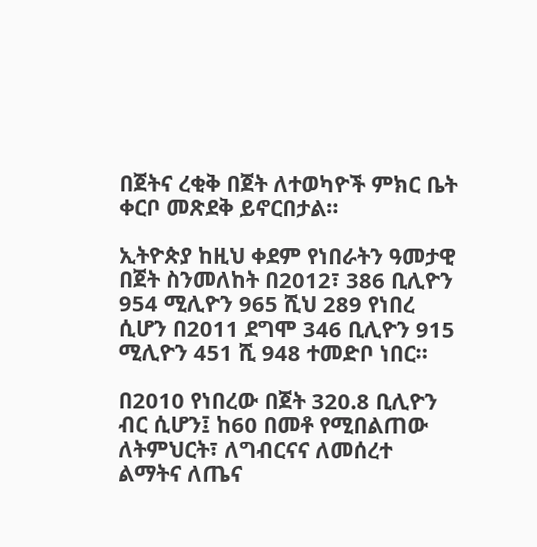በጀትና ረቂቅ በጀት ለተወካዮች ምክር ቤት ቀርቦ መጽደቅ ይኖርበታል።

ኢትዮጵያ ከዚህ ቀደም የነበራትን ዓመታዊ በጀት ስንመለከት በ2012፣ 386 ቢሊዮን 954 ሚሊዮን 965 ሺህ 289 የነበረ ሲሆን በ2011 ደግሞ 346 ቢሊዮን 915 ሚሊዮን 451 ሺ 948 ተመድቦ ነበር።

በ2010 የነበረው በጀት 320.8 ቢሊዮን ብር ሲሆን፤ ከ60 በመቶ የሚበልጠው ለትምህርት፣ ለግብርናና ለመሰረተ ልማትና ለጤና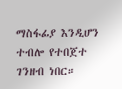ማስፋፊያ እንዲሆን ተብሎ የተበጀተ ገንዘብ ነበር።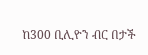ከ300 ቢሊዮን ብር በታች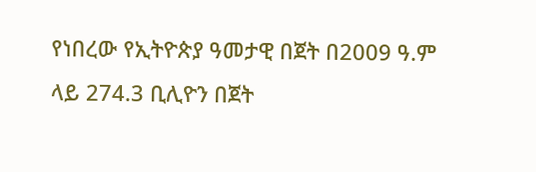የነበረው የኢትዮጵያ ዓመታዊ በጀት በ2009 ዓ.ም ላይ 274.3 ቢሊዮን በጀት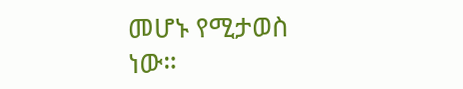መሆኑ የሚታወስ ነው።